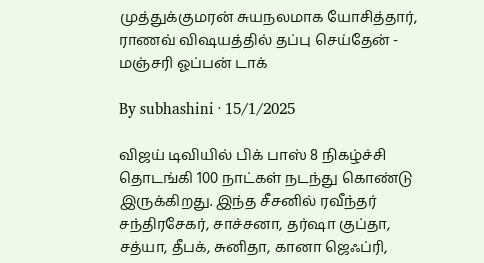முத்துக்குமரன் சுயநலமாக யோசித்தார், ராணவ் விஷயத்தில் தப்பு செய்தேன் - மஞ்சரி ஓப்பன் டாக்

By subhashini · 15/1/2025

விஜய் டிவியில் பிக் பாஸ் 8 நிகழ்ச்சி தொடங்கி 100 நாட்கள் நடந்து கொண்டு இருக்கிறது. இந்த சீசனில் ரவீந்தர் சந்திரசேகர், சாச்சனா, தர்ஷா குப்தா, சத்யா, தீபக், சுனிதா, கானா ஜெஃப்ரி,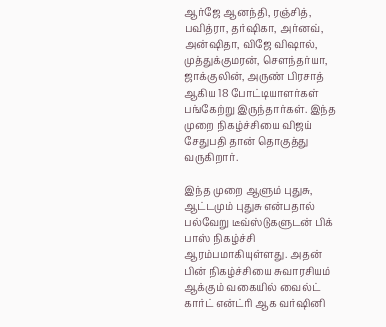ஆர்ஜே ஆனந்தி, ரஞ்சித், பவித்ரா, தர்ஷிகா, அர்னவ், அன்ஷிதா, விஜே விஷால், முத்துக்குமரன், சௌந்தர்யா, ஜாக்குலின், அருண் பிரசாத் ஆகிய 18 போட்டியாளர்கள் பங்கேற்று இருந்தார்கள். இந்த முறை நிகழ்ச்சியை விஜய் சேதுபதி தான் தொகுத்து வருகிறார்.

இந்த முறை ஆளும் புதுசு, ஆட்டமும் புதுசு என்பதால் பல்வேறு டீவ்ஸ்டுகளுடன் பிக் பாஸ் நிகழ்ச்சி ஆரம்பமாகியுள்ளது. அதன் பின் நிகழ்ச்சியை சுவாரசியம் ஆக்கும் வகையில் வைல்ட் கார்ட் என்ட்ரி ஆக வர்ஷினி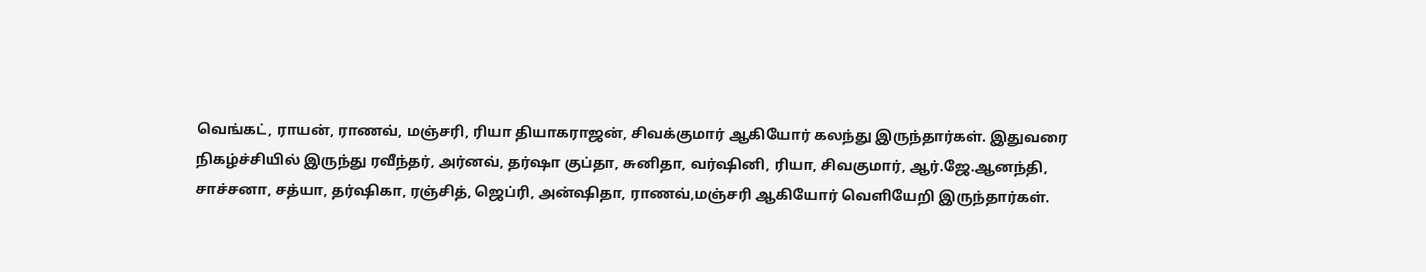வெங்கட், ராயன், ராணவ், மஞ்சரி, ரியா தியாகராஜன், சிவக்குமார் ஆகியோர் கலந்து இருந்தார்கள். இதுவரை நிகழ்ச்சியில் இருந்து ரவீந்தர், அர்னவ், தர்ஷா குப்தா, சுனிதா, வர்ஷினி, ரியா, சிவகுமார், ஆர்.ஜே.ஆனந்தி, சாச்சனா, சத்யா, தர்ஷிகா, ரஞ்சித், ஜெப்ரி, அன்ஷிதா, ராணவ்,மஞ்சரி ஆகியோர் வெளியேறி இருந்தார்கள்.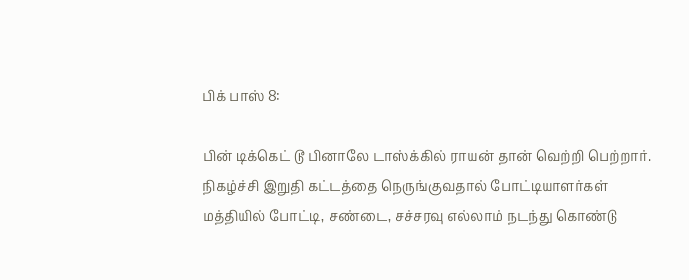பிக் பாஸ் 8:

பின் டிக்கெட் டூ பினாலே டாஸ்க்கில் ராயன் தான் வெற்றி பெற்றார். நிகழ்ச்சி இறுதி கட்டத்தை நெருங்குவதால் போட்டியாளர்கள் மத்தியில் போட்டி, சண்டை, சச்சரவு எல்லாம் நடந்து கொண்டு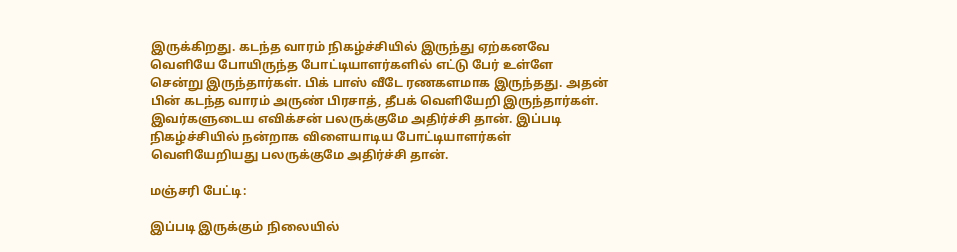இருக்கிறது. கடந்த வாரம் நிகழ்ச்சியில் இருந்து ஏற்கனவே வெளியே போயிருந்த போட்டியாளர்களில் எட்டு பேர் உள்ளே சென்று இருந்தார்கள். பிக் பாஸ் வீடே ரணகளமாக இருந்தது. அதன் பின் கடந்த வாரம் அருண் பிரசாத், தீபக் வெளியேறி இருந்தார்கள். இவர்களுடைய எவிக்சன் பலருக்குமே அதிர்ச்சி தான். இப்படி நிகழ்ச்சியில் நன்றாக விளையாடிய போட்டியாளர்கள் வெளியேறியது பலருக்குமே அதிர்ச்சி தான்.

மஞ்சரி பேட்டி:

இப்படி இருக்கும் நிலையில்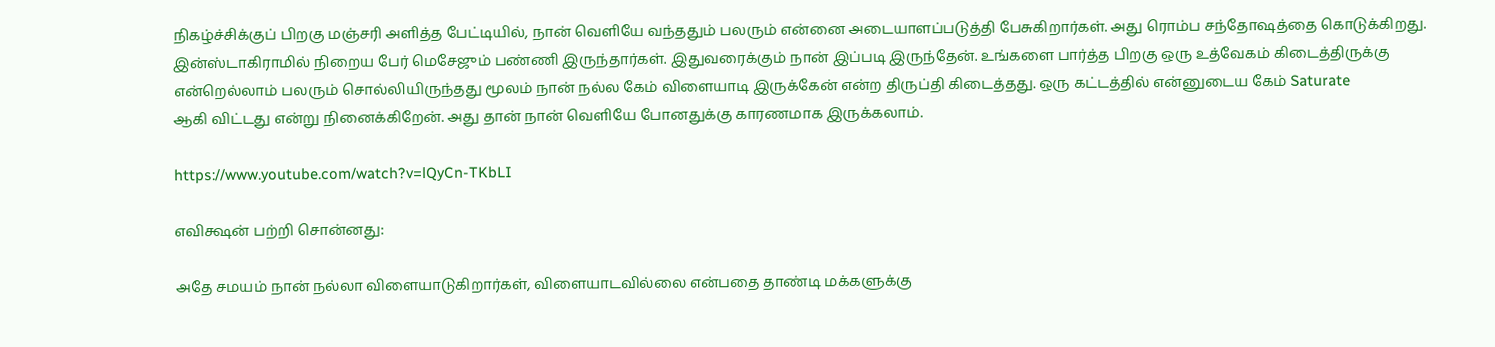நிகழ்ச்சிக்குப் பிறகு மஞ்சரி அளித்த பேட்டியில், நான் வெளியே வந்ததும் பலரும் என்னை அடையாளப்படுத்தி பேசுகிறார்கள். அது ரொம்ப சந்தோஷத்தை கொடுக்கிறது. இன்ஸ்டாகிராமில் நிறைய பேர் மெசேஜும் பண்ணி இருந்தார்கள். இதுவரைக்கும் நான் இப்படி இருந்தேன். உங்களை பார்த்த பிறகு ஒரு உத்வேகம் கிடைத்திருக்கு என்றெல்லாம் பலரும் சொல்லியிருந்தது மூலம் நான் நல்ல கேம் விளையாடி இருக்கேன் என்ற திருப்தி கிடைத்தது. ஒரு கட்டத்தில் என்னுடைய கேம் Saturate
ஆகி விட்டது என்று நினைக்கிறேன். அது தான் நான் வெளியே போனதுக்கு காரணமாக இருக்கலாம்.

https://www.youtube.com/watch?v=lQyCn-TKbLI

எவிக்ஷன் பற்றி சொன்னது:

அதே சமயம் நான் நல்லா விளையாடுகிறார்கள், விளையாடவில்லை என்பதை தாண்டி மக்களுக்கு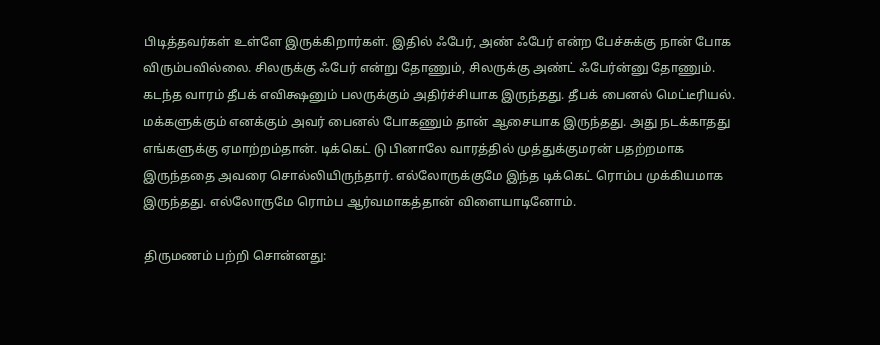பிடித்தவர்கள் உள்ளே இருக்கிறார்கள். இதில் ஃபேர், அண் ஃபேர் என்ற பேச்சுக்கு நான் போக விரும்பவில்லை. சிலருக்கு ஃபேர் என்று தோணும், சிலருக்கு அண்ட் ஃபேர்ன்னு தோணும். கடந்த வாரம் தீபக் எவிக்ஷனும் பலருக்கும் அதிர்ச்சியாக இருந்தது. தீபக் பைனல் மெட்டீரியல். மக்களுக்கும் எனக்கும் அவர் பைனல் போகணும் தான் ஆசையாக இருந்தது. அது நடக்காதது எங்களுக்கு ஏமாற்றம்தான். டிக்கெட் டு பினாலே வாரத்தில் முத்துக்குமரன் பதற்றமாக இருந்ததை அவரை சொல்லியிருந்தார். எல்லோருக்குமே இந்த டிக்கெட் ரொம்ப முக்கியமாக இருந்தது. எல்லோருமே ரொம்ப ஆர்வமாகத்தான் விளையாடினோம்.

திருமணம் பற்றி சொன்னது: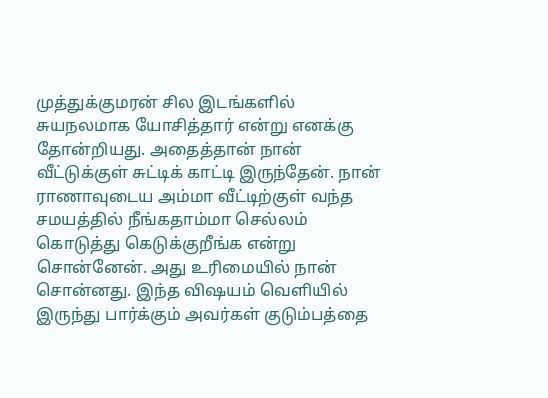முத்துக்குமரன் சில இடங்களில் சுயநலமாக யோசித்தார் என்று எனக்கு தோன்றியது. அதைத்தான் நான் வீட்டுக்குள் சுட்டிக் காட்டி இருந்தேன். நான் ராணாவுடைய அம்மா வீட்டிற்குள் வந்த சமயத்தில் நீங்கதாம்மா செல்லம் கொடுத்து கெடுக்குறீங்க என்று சொன்னேன். அது உரிமையில் நான் சொன்னது. இந்த விஷயம் வெளியில் இருந்து பார்க்கும் அவர்கள் குடும்பத்தை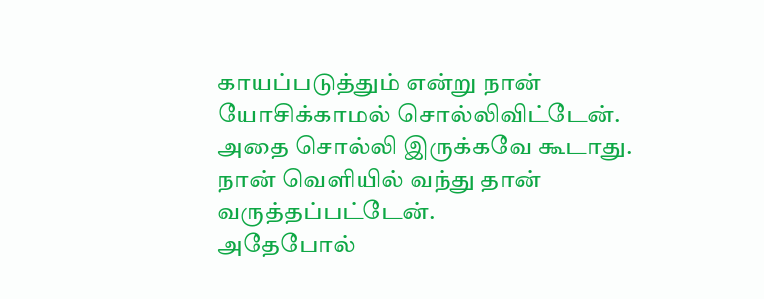காயப்படுத்தும் என்று நான் யோசிக்காமல் சொல்லிவிட்டேன். அதை சொல்லி இருக்கவே கூடாது. நான் வெளியில் வந்து தான் வருத்தப்பட்டேன்.
அதேபோல்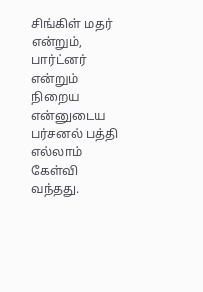சிங்கிள் மதர் என்றும், பார்ட்னர் என்றும் நிறைய என்னுடைய பர்சனல் பத்தி எல்லாம் கேள்வி வந்தது.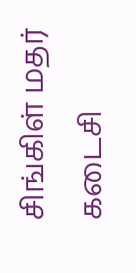சிங்கிள் மதர் கடைசி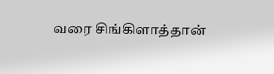வரை சிங்கிளாத்தான்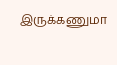இருக்கணுமா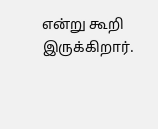என்று கூறி இருக்கிறார்.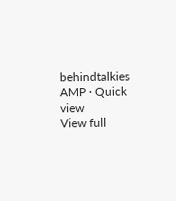behindtalkies AMP · Quick view
View full